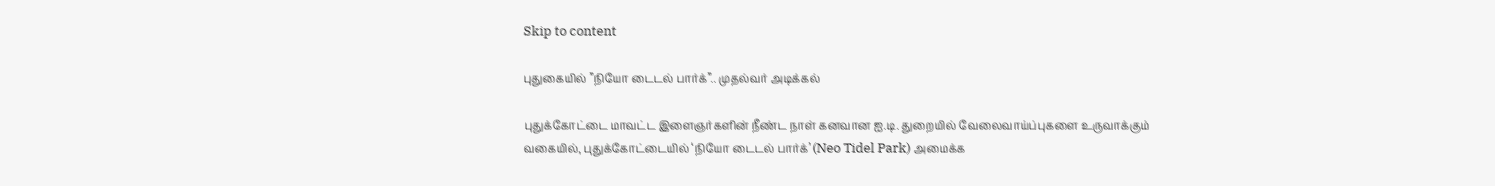Skip to content

புதுகையில் ”நியோ டைடல் பார்க்”.. முதல்வர் அடிக்கல்

புதுக்கோட்டை மாவட்ட இளைஞர்களின் நீண்ட நாள் கனவான ஐ.டி. துறையில் வேலைவாய்ப்புகளை உருவாக்கும் வகையில், புதுக்கோட்டையில் ‘நியோ டைடல் பார்க்’ (Neo Tidel Park) அமைக்க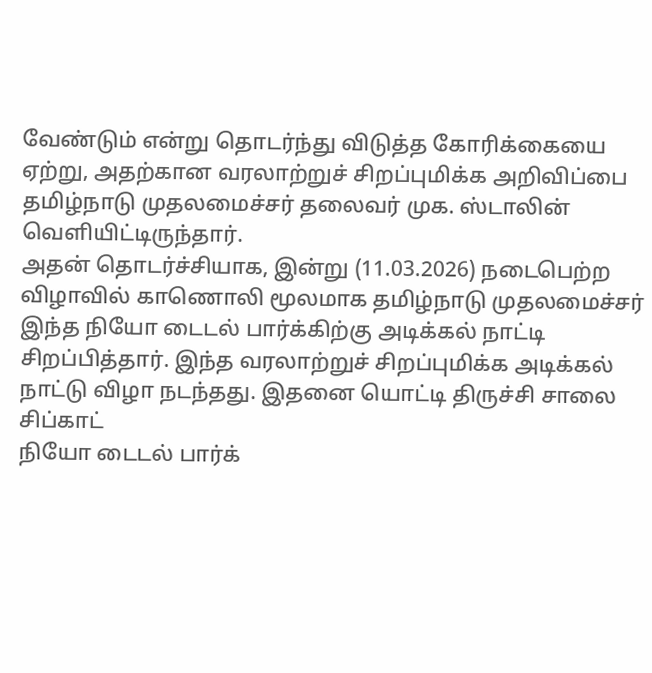வேண்டும் என்று தொடர்ந்து விடுத்த கோரிக்கையை ஏற்று, அதற்கான வரலாற்றுச் சிறப்புமிக்க அறிவிப்பை தமிழ்நாடு முதலமைச்சர் தலைவர் முக. ஸ்டாலின் வெளியிட்டிருந்தார்.
அதன் தொடர்ச்சியாக, இன்று (11.03.2026) நடைபெற்ற விழாவில் காணொலி மூலமாக தமிழ்நாடு முதலமைச்சர் இந்த நியோ டைடல் பார்க்கிற்கு அடிக்கல் நாட்டி சிறப்பித்தார். இந்த வரலாற்றுச் சிறப்புமிக்க அடிக்கல் நாட்டு விழா நடந்தது. இதனை யொட்டி திருச்சி சாலை சிப்காட்
நியோ டைடல் பார்க்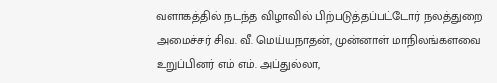வளாகத்தில் நடந்த விழாவில் பிற்படுத்தப்பட்டோர் நலத்துறை அமைச்சர் சிவ. வீ. மெய்யநாதன், முன்னாள் மாநிலங்களவை உறுப்பினர் எம் எம். அப்துல்லா,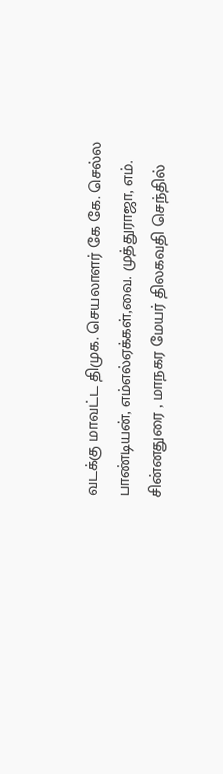வடக்கு மாவட்ட திமுக. செயலாளர் கே கே. செல்ல பாண்டியன், எம்எல்ஏக்கள்,வை. முத்துராஜா, எம். சின்னதுரை , மாநகர மேயர் திலகவதி செந்தில்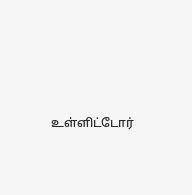உள்ளிட்டோர்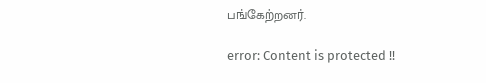பங்கேற்றனர்.

error: Content is protected !!